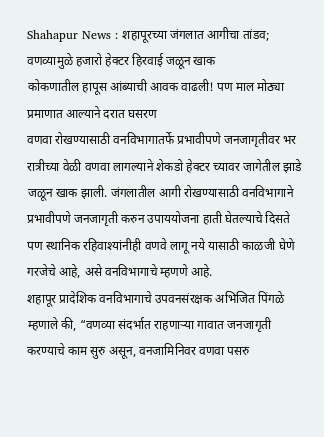Shahapur News : शहापूरच्या जंगलात आगीचा तांडव; वणव्यामुळे हजारो हेक्टर हिरवाई जळून खाक
कोकणातील हापूस आंब्याची आवक वाढली! पण माल मोठ्या प्रमाणात आल्याने दरात घसरण
वणवा रोखण्यासाठी वनविभागातर्फे प्रभावीपणे जनजागृतीवर भर रात्रीच्या वेळी वणवा लागल्याने शेकडो हेक्टर च्यावर जागेतील झाडे जळून खाक झाली. जंगलातील आगी रोखण्यासाठी वनविभागाने प्रभावीपणे जनजागृती करुन उपाययोजना हाती घेतल्याचे दिसते पण स्थानिक रहिवाश्यांनीही वणवे लागू नये यासाठी काळजी घेणे गरजेचे आहे, असे वनविभागाचे म्हणणे आहे.
शहापूर प्रादेशिक वनविभागाचे उपवनसंरक्षक अभिजित पिंगळे म्हणाले की, “वणव्या संदर्भात राहणाऱ्या गावात जनजागृती करण्याचे काम सुरु असून, वनजामिनिवर वणवा पसरु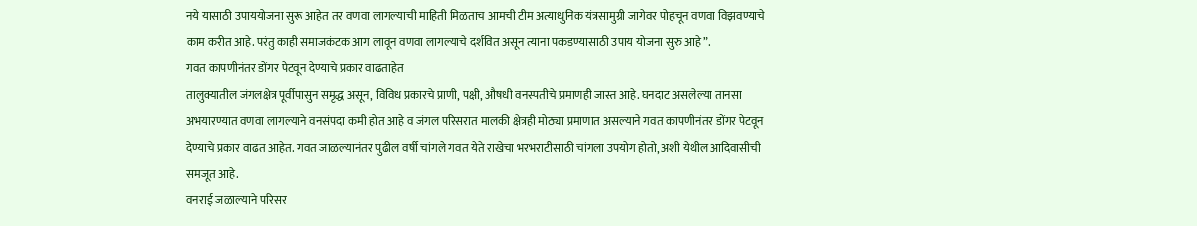नये यासाठी उपाययोजना सुरू आहेत तर वणवा लागल्याची माहिती मिळताच आमची टीम अत्याधुनिक यंत्रसामुग्री जागेवर पोहचून वणवा विझवण्याचे काम करीत आहे. परंतु काही समाजकंटक आग लावून वणवा लागल्याचे दर्शवित असून त्याना पकडण्यासाठी उपाय योजना सुरु आहे”.
गवत कापणीनंतर डोंगर पेटवून देण्याचे प्रकार वाढताहेत
तालुक्यातील जंगलक्षेत्र पूर्वीपासुन समृद्ध असून, विविध प्रकारचे प्राणी, पक्षी, औषधी वनस्पतीचे प्रमाणही जास्त आहे. घनदाट असलेल्या तानसा अभयारण्यात वणवा लागल्याने वनसंपदा कमी होत आहे व जंगल परिसरात मालकी क्षेत्रही मोठ्या प्रमाणात असल्याने गवत कापणीनंतर डोंगर पेटवून देण्याचे प्रकार वाढत आहेत. गवत जाळल्यानंतर पुढील वर्षी चांगले गवत येते राखेचा भरभराटीसाठी चांगला उपयोग होतो, अशी येथील आदिवासीची समजूत आहे.
वनराई जळाल्याने परिसर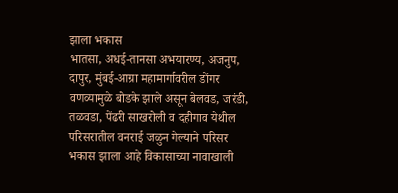झाला भकास
भातसा, अधई-तानसा अभयारण्य, अजनुप, दापुर, मुंबई-आग्रा महामार्गावरील डोंगर वणव्यामुळे बोडके झाले असून बेलवड, जरंडी, तळवडा, पेंढरी साखरोली व दहीगाव येथील परिसरातील वनराई जळुन गेल्याने परिसर भकास झाला आहे विकासाच्या नावाखाली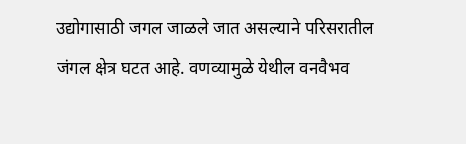उद्योगासाठी जगल जाळले जात असल्याने परिसरातील जंगल क्षेत्र घटत आहे. वणव्यामुळे येथील वनवैभव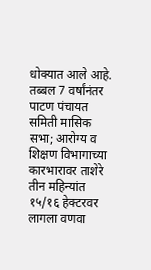धोक्यात आले आहे.
तब्बल 7 वर्षांनंतर पाटण पंचायत समिती मासिक सभा; आरोग्य व शिक्षण विभागाच्या कारभारावर ताशेरे
तीन महिन्यांत १५/१६ हेक्टरवर लागला वणवा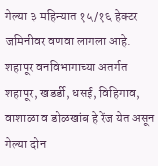गेल्या ३ महिन्यात १५/१६ हेक्टर जमिनीवर वणवा लागला आहे. शहापूर वनविभागाच्या अतर्गत शहापूर, खडर्डी, धसई, विहिगाव, वाशाळा व डोळखांब हे रेंज येत असून गेल्या दोन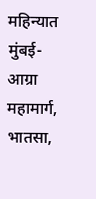महिन्यात मुंबई-आग्रा महामार्ग, भातसा,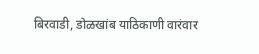बिरवाडी, डोळखांब याठिकाणी वारंवार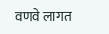वणवे लागत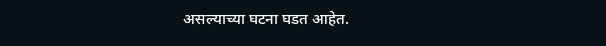असल्याच्या घटना घडत आहेत.